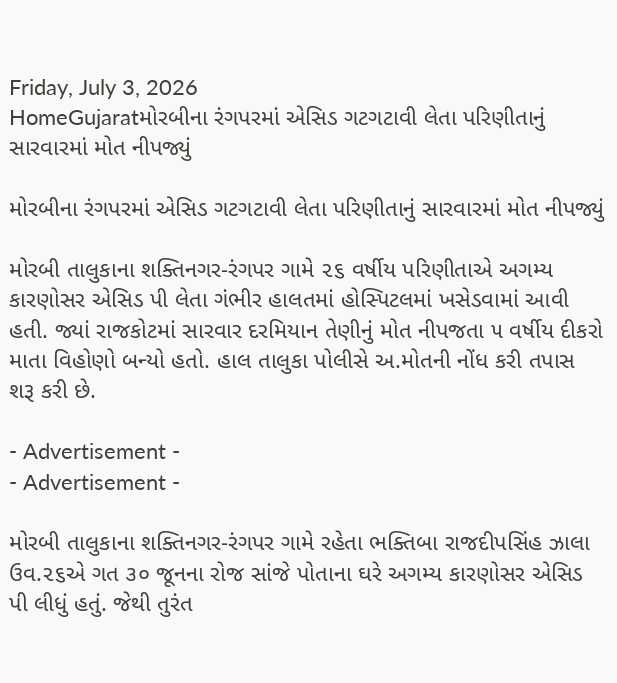Friday, July 3, 2026
HomeGujaratમોરબીના રંગપરમાં એસિડ ગટગટાવી લેતા પરિણીતાનું સારવારમાં મોત નીપજ્યું

મોરબીના રંગપરમાં એસિડ ગટગટાવી લેતા પરિણીતાનું સારવારમાં મોત નીપજ્યું

મોરબી તાલુકાના શક્તિનગર-રંગપર ગામે ૨૬ વર્ષીય પરિણીતાએ અગમ્ય કારણોસર એસિડ પી લેતા ગંભીર હાલતમાં હોસ્પિટલમાં ખસેડવામાં આવી હતી. જ્યાં રાજકોટમાં સારવાર દરમિયાન તેણીનું મોત નીપજતા ૫ વર્ષીય દીકરો માતા વિહોણો બન્યો હતો. હાલ તાલુકા પોલીસે અ.મોતની નોંધ કરી તપાસ શરૂ કરી છે.

- Advertisement -
- Advertisement -

મોરબી તાલુકાના શક્તિનગર-રંગપર ગામે રહેતા ભક્તિબા રાજદીપસિંહ ઝાલા ઉવ.૨૬એ ગત ૩૦ જૂનના રોજ સાંજે પોતાના ઘરે અગમ્ય કારણોસર એસિડ પી લીધું હતું. જેથી તુરંત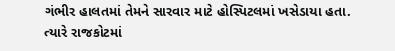ગંભીર હાલતમાં તેમને સારવાર માટે હોસ્પિટલમાં ખસેડાયા હતા. ત્યારે રાજકોટમાં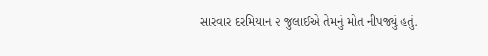સારવાર દરમિયાન ૨ જુલાઈએ તેમનું મોત નીપજ્યું હતું.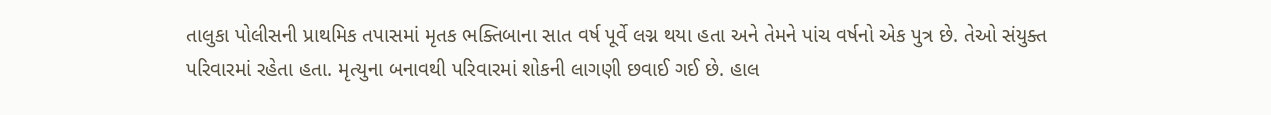તાલુકા પોલીસની પ્રાથમિક તપાસમાં મૃતક ભક્તિબાના સાત વર્ષ પૂર્વે લગ્ન થયા હતા અને તેમને પાંચ વર્ષનો એક પુત્ર છે. તેઓ સંયુક્ત પરિવારમાં રહેતા હતા. મૃત્યુના બનાવથી પરિવારમાં શોકની લાગણી છવાઈ ગઈ છે. હાલ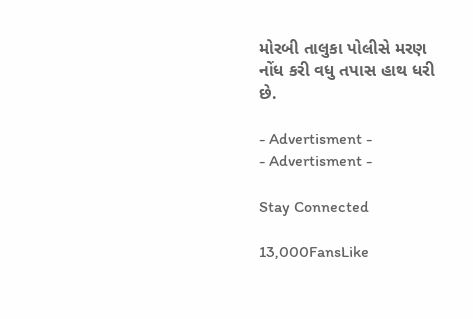મોરબી તાલુકા પોલીસે મરણ નોંધ કરી વધુ તપાસ હાથ ધરી છે.

- Advertisment -
- Advertisment -

Stay Connected

13,000FansLike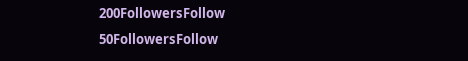200FollowersFollow
50FollowersFollow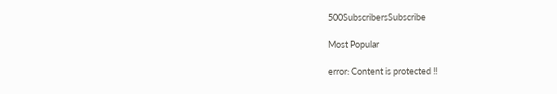500SubscribersSubscribe

Most Popular

error: Content is protected !!